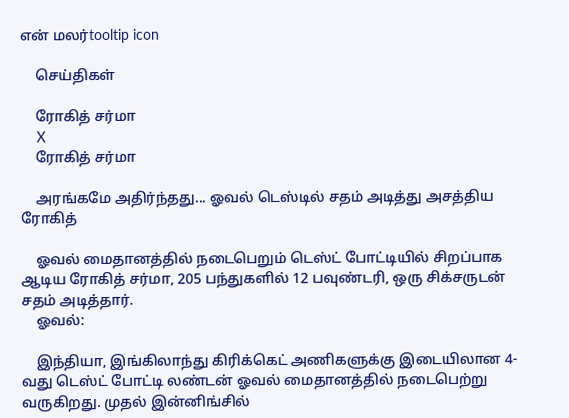என் மலர்tooltip icon

    செய்திகள்

    ரோகித் சர்மா
    X
    ரோகித் சர்மா

    அரங்கமே அதிர்ந்தது... ஓவல் டெஸ்டில் சதம் அடித்து அசத்திய ரோகித்

    ஓவல் மைதானத்தில் நடைபெறும் டெஸ்ட் போட்டியில் சிறப்பாக ஆடிய ரோகித் சர்மா, 205 பந்துகளில் 12 பவுண்டரி, ஒரு சிக்சருடன் சதம் அடித்தார்.
    ஓவல்:

    இந்தியா, இங்கிலாந்து கிரிக்கெட் அணிகளுக்கு இடையிலான 4-வது டெஸ்ட் போட்டி லண்டன் ஓவல் மைதானத்தில் நடைபெற்று வருகிறது. முதல் இன்னிங்சில்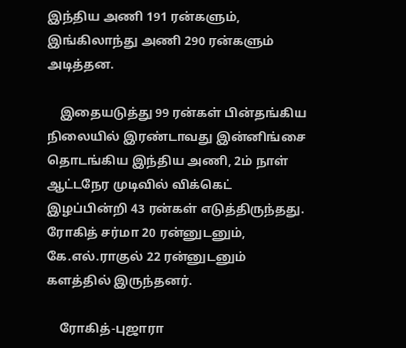இந்திய அணி 191 ரன்களும், இங்கிலாந்து அணி 290 ரன்களும் அடித்தன.

    இதையடுத்து 99 ரன்கள் பின்தங்கிய நிலையில் இரண்டாவது இன்னிங்சை தொடங்கிய இந்திய அணி, 2ம் நாள் ஆட்டநேர முடிவில் விக்கெட் இழப்பின்றி 43 ரன்கள் எடுத்திருந்தது. ரோகித் சர்மா 20 ரன்னுடனும், கே.எல்.ராகுல் 22 ரன்னுடனும் களத்தில் இருந்தனர்.

    ரோகித்-புஜாரா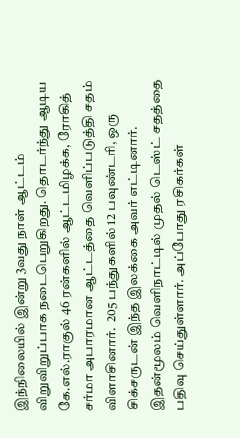இந்நிலையில் இன்று 3வது நாள் ஆட்டம் விறுவிறுப்பாக நடைபெறுகிறது. தொடர்ந்து ஆடிய கே.எல்.ராகுல் 46 ரன்களில் ஆட்டமிழக்க, ரோகித் சர்மா அபாரமான ஆட்டத்தை வெளிப்படுத்தி சதம் விளாசினார்.  205 பந்துகளில் 12 பவுண்டரி, ஒரு சிக்சருடன் இந்த இலக்கை அவர் எட்டினார். இதன்மூலம் வெளிநாட்டில் முதல் டெஸ்ட் சதத்தை பதிவு செய்துள்ளார். அப்போது ரசிகர்கள்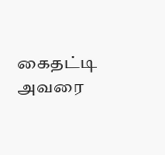கைதட்டி அவரை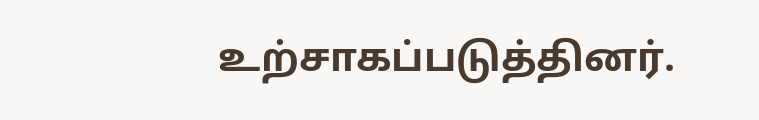உற்சாகப்படுத்தினர்.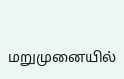மறுமுனையில்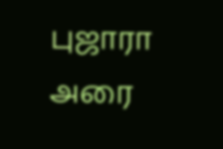புஜாரா அரை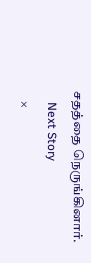சதத்தை நெருங்கினார்.
    Next Story
    ×